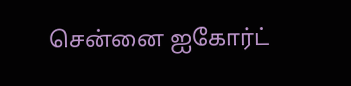சென்னை ஐகோர்ட்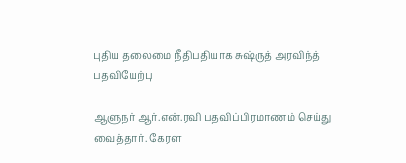புதிய தலைமை நீதிபதியாக சுஷ்ருத் அரவிந்த் பதவியேற்பு

ஆளுநர் ஆர்.என்.ரவி பதவிப்பிரமாணம் செய்து வைத்தார். கேரள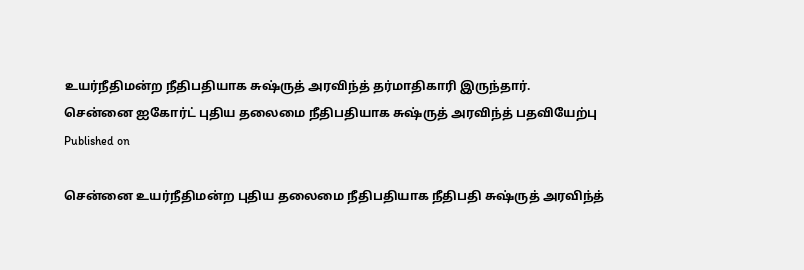உயர்நீதிமன்ற நீதிபதியாக சுஷ்ருத் அரவிந்த் தர்மாதிகாரி இருந்தார்.
சென்னை ஐகோர்ட் புதிய தலைமை நீதிபதியாக சுஷ்ருத் அரவிந்த் பதவியேற்பு
Published on

சென்னை உயர்நீதிமன்ற புதிய தலைமை நீதிபதியாக நீதிபதி சுஷ்ருத் அரவிந்த்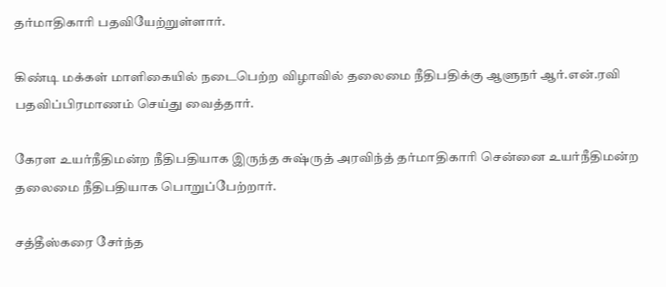தர்மாதிகாரி பதவியேற்றுள்ளார்.

கிண்டி மக்கள் மாளிகையில் நடைபெற்ற விழாவில் தலைமை நீதிபதிக்கு ஆளுநர் ஆர்.என்.ரவி பதவிப்பிரமாணம் செய்து வைத்தார்.

கேரள உயர்நீதிமன்ற நீதிபதியாக இருந்த சுஷ்ருத் அரவிந்த் தர்மாதிகாரி சென்னை உயர்நீதிமன்ற தலைமை நீதிபதியாக பொறுப்பேற்றார்.

சத்தீஸ்கரை சேர்ந்த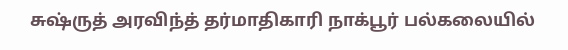சுஷ்ருத் அரவிந்த் தர்மாதிகாரி நாக்பூர் பல்கலையில்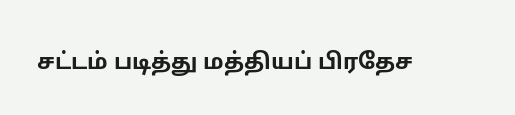சட்டம் படித்து மத்தியப் பிரதேச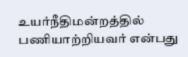உயர்நீதிமன்றத்தில் பணியாற்றியவர் என்பது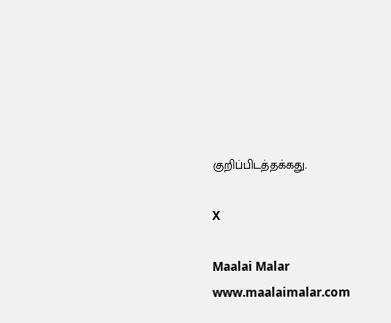குறிப்பிடத்தக்கது.

X

Maalai Malar
www.maalaimalar.com